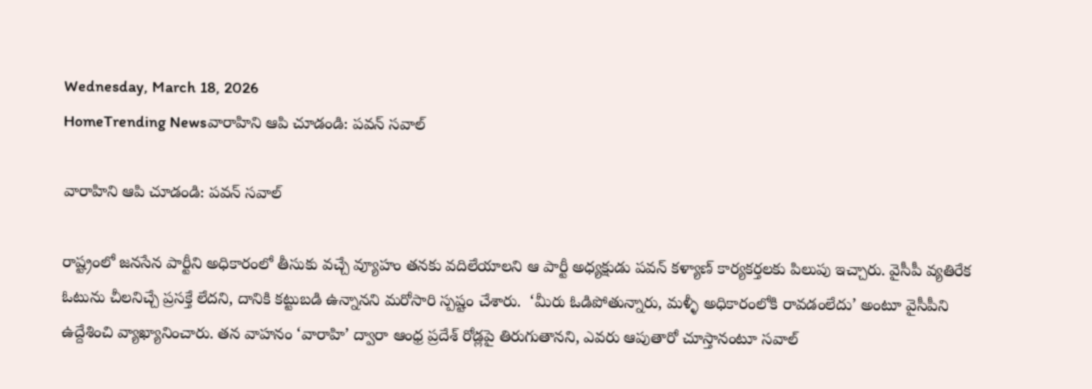Wednesday, March 18, 2026
HomeTrending Newsవారాహిని ఆపి చూడండి: పవన్ సవాల్

వారాహిని ఆపి చూడండి: పవన్ సవాల్

రాష్ట్రంలో జనసేన పార్టీని అధికారంలో తీసుకు వచ్చే వ్యూహం తనకు వదిలేయాలని ఆ పార్టీ అధ్యక్షుడు పవన్ కళ్యాణ్ కార్యకర్తలకు పిలుపు ఇచ్చారు. వైసీపీ వ్యతిరేక ఓటును చీలనిచ్చే ప్రసక్తే లేదని, దానికి కట్టుబడి ఉన్నానని మరోసారి స్పష్టం చేశారు.  ‘మీరు ఓడిపోతున్నారు, మళ్ళీ అధికారంలోకి రావడంలేదు’ అంటూ వైసీపీని ఉద్దేశించి వ్యాఖ్యానించారు. తన వాహనం ‘వారాహి’ ద్వారా ఆంధ్ర ప్రదేశ్ రోడ్లపై తిరుగుతానని, ఎవరు ఆపుతారో చూస్తానంటూ సవాల్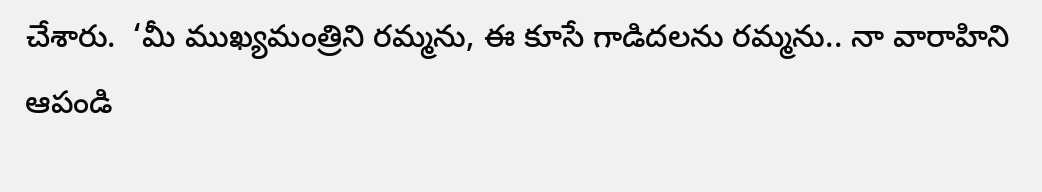చేశారు.  ‘మీ ముఖ్యమంత్రిని రమ్మను, ఈ కూసే గాడిదలను రమ్మను.. నా వారాహిని ఆపండి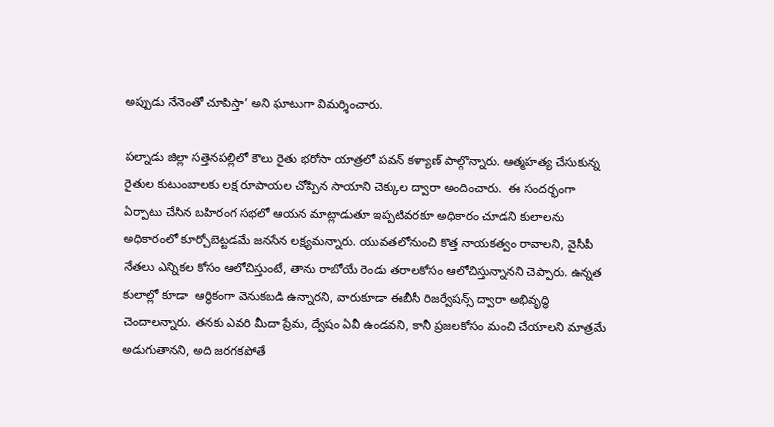అప్పుడు నేనెంతో చూపిస్తా’ అని ఘాటుగా విమర్శించారు.

పల్నాడు జిల్లా సత్తెనపల్లిలో కౌలు రైతు భరోసా యాత్రలో పవన్ కళ్యాణ్ పాల్గొన్నారు. ఆత్మహత్య చేసుకున్న రైతుల కుటుంబాలకు లక్ష రూపాయల చోప్పిన సాయాని చెక్కుల ద్వారా అందించారు.  ఈ సందర్భంగా  ఏర్పాటు చేసిన బహిరంగ సభలో ఆయన మాట్లాడుతూ ఇప్పటివరకూ అధికారం చూడని కులాలను అధికారంలో కూర్చోబెట్టడమే జనసేన లక్ష్యమన్నారు. యువతలోనుంచి కొత్త నాయకత్వం రావాలని, వైసీపీ నేతలు ఎన్నికల కోసం ఆలోచిస్తుంటే, తాను రాబోయే రెండు తరాలకోసం ఆలోచిస్తున్నానని చెప్పారు. ఉన్నత కులాల్లో కూడా  ఆర్ధికంగా వెనుకబడి ఉన్నారని, వారుకూడా ఈబీసీ రిజర్వేషన్స్ ద్వారా అభివృద్ధి చెందాలన్నారు. తనకు ఎవరి మీదా ప్రేమ, ద్వేషం ఏవీ ఉండవని, కానీ ప్రజలకోసం మంచి చేయాలని మాత్రమే అడుగుతానని, అది జరగకపోతే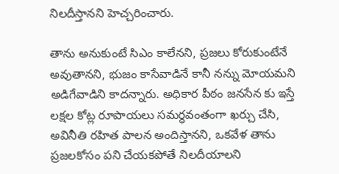నిలదీస్తానని హెచ్చరించారు.

తాను అనుకుంటే సిఎం కాలేనని, ప్రజలు కోరుకుంటేనే అవుతానని, భుజం కాసేవాడినే కానీ నన్ను మోయమని అడిగేవాడిని కాదన్నారు. అధికార పీఠం జనసేన కు ఇస్తే లక్షల కోట్ల రూపాయలు సమర్ధవంతంగా ఖర్చు చేసి, అవినీతి రహిత పాలన అందిస్తానని, ఒకవేళ తాను ప్రజలకోసం పని చేయకపోతే నిలదీయాలని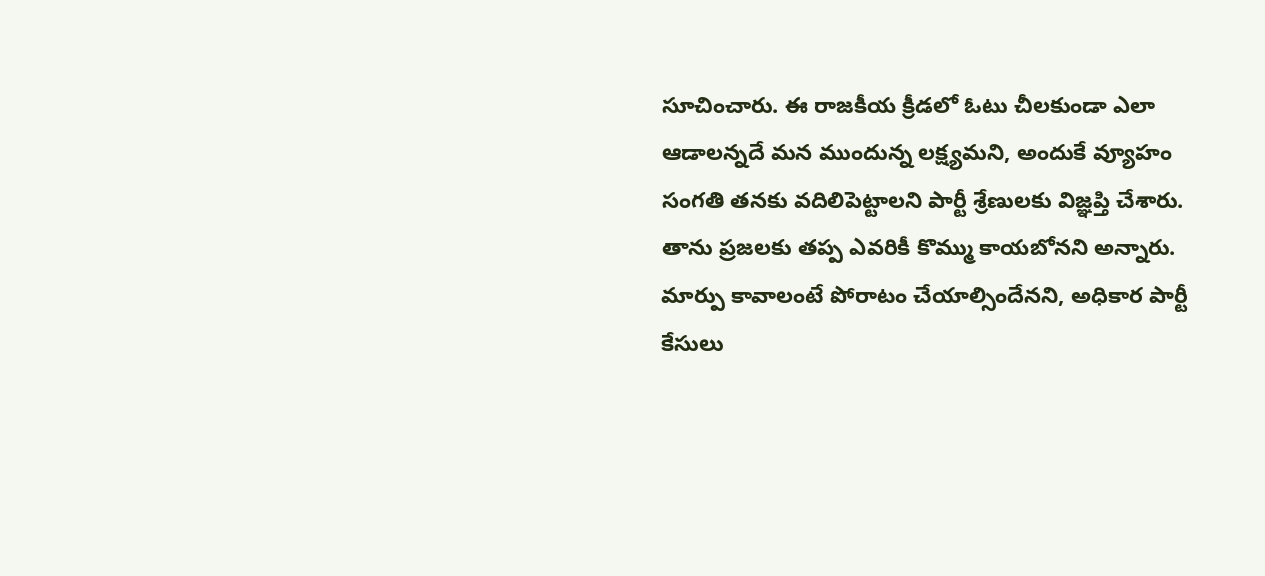సూచించారు. ఈ రాజకీయ క్రీడలో ఓటు చీలకుండా ఎలా ఆడాలన్నదే మన ముందున్న లక్ష్యమని, అందుకే వ్యూహం సంగతి తనకు వదిలిపెట్టాలని పార్టీ శ్రేణులకు విజ్ఞప్తి చేశారు. తాను ప్రజలకు తప్ప ఎవరికీ కొమ్ము కాయబోనని అన్నారు.  మార్పు కావాలంటే పోరాటం చేయాల్సిందేనని, అధికార పార్టీ కేసులు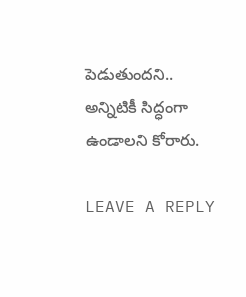పెడుతుందని.. అన్నిటికీ సిద్ధంగా ఉండాలని కోరారు.

LEAVE A REPLY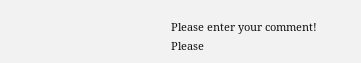Please enter your comment!
Please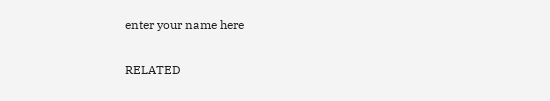enter your name here

RELATED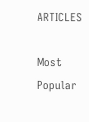ARTICLES

Most Popular